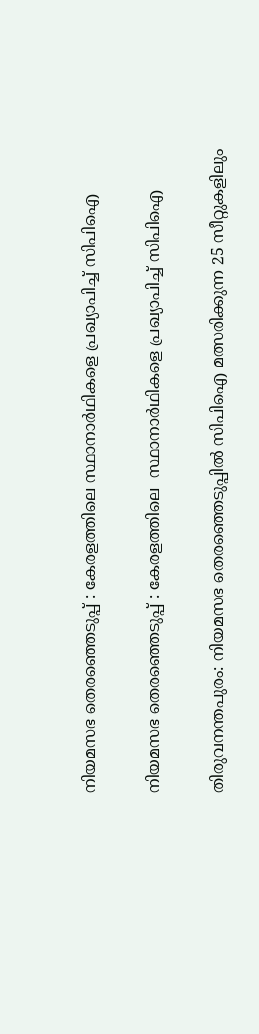നിയമസഭ തെരഞ്ഞെടുപ്പ് : കേരളത്തിലെ സ്ഥാനാർഥികളെ പ്രഖ്യാപിച്ച്‌ സിപിഐ

നിയമസഭ തെരഞ്ഞെടുപ്പ് : കേരളത്തിലെ  സ്ഥാനാർഥികളെ പ്രഖ്യാപിച്ച്‌ സിപിഐ

തിരുവനന്തപുരം: നിയമസഭ തെരഞ്ഞെടുപ്പിൽ സിപിഐ മത്സരിക്കുന്ന 25 സീറ്റുകളിലും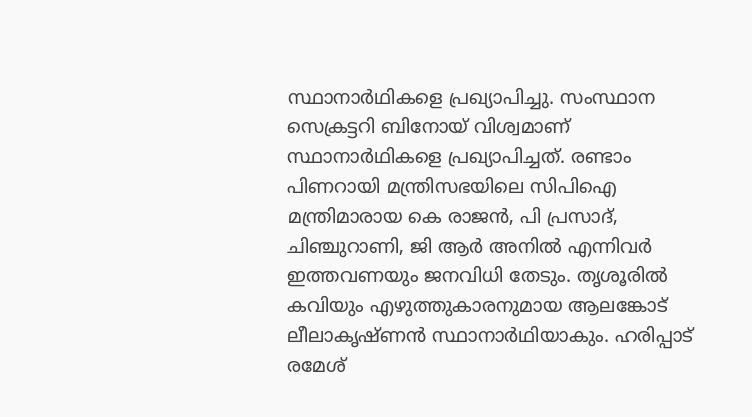സ്ഥാനാർഥികളെ പ്രഖ്യാപിച്ചു. സംസ്ഥാന സെക്രട്ടറി ബിനോയ് വിശ്വമാണ് സ്ഥാനാർഥികളെ പ്രഖ്യാപിച്ചത്. രണ്ടാം പിണറായി മന്ത്രിസഭയിലെ സിപിഐ മന്ത്രിമാരായ കെ രാജൻ, പി പ്രസാദ്, ചിഞ്ചുറാണി, ജി ആർ അനിൽ എന്നിവർ ഇത്തവണയും ജനവിധി തേടും. തൃശൂരിൽ കവിയും എഴുത്തുകാരനുമായ ആലങ്കോട് ലീലാകൃഷ്ണൻ സ്ഥാനാർഥിയാകും. ഹരിപ്പാട് രമേശ്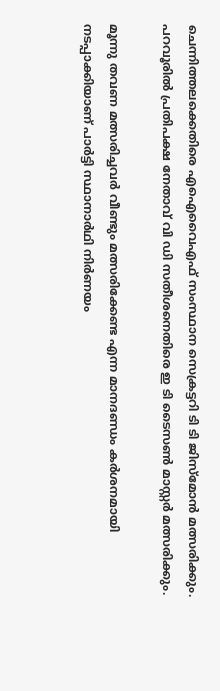ചെന്നിത്തലക്കെതിരെ എഐവൈഎഫ് സംസ്ഥാന സെക്രട്ടറി ടി ടി ജിസ്‌മോൻ മത്സരിക്കും. പറവൂരിൽ പ്രതിപക്ഷ നേതാവ് വി ഡി സതീശനെതിരെ ഇ ടി ടൈസൺ മാസ്റ്റർ മത്സരിക്കും.

മൂന്നു തവണ മത്സരിച്ചവർ വീണ്ടും മത്സരിക്കേണ്ട എന്ന മാനദണ്ഡം കർശനമായി നടപ്പാക്കിയാണ് പാർട്ടി സ്ഥാനാർഥി നിർണയം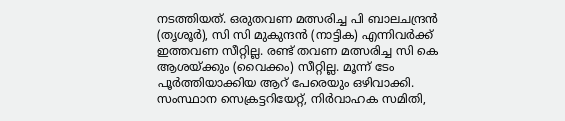നടത്തിയത്. ഒരുതവണ മത്സരിച്ച പി ബാലചന്ദ്രൻ (തൃശൂർ), സി സി മുകുന്ദൻ (നാട്ടിക) എന്നിവർക്ക് ഇത്തവണ സീറ്റില്ല. രണ്ട് തവണ മത്സരിച്ച സി കെ ആശയ്ക്കും (വൈക്കം) സീറ്റില്ല. മൂന്ന് ടേം പൂർത്തിയാക്കിയ ആറ് പേരെയും ഒഴിവാക്കി. സംസ്ഥാന സെക്രട്ടറിയേറ്റ്, നിർവാഹക സമിതി,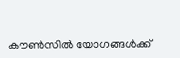കൗൺസിൽ യോഗങ്ങൾക്ക്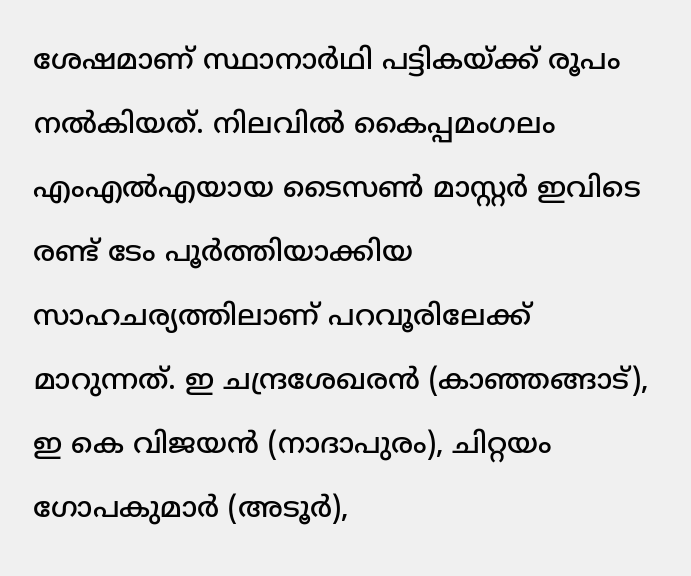ശേഷമാണ് സ്ഥാനാർഥി പട്ടികയ്ക്ക് രൂപം നൽകിയത്. നിലവിൽ കൈപ്പമംഗലം എംഎൽഎയായ ടൈസൺ മാസ്റ്റർ ഇവിടെ രണ്ട് ടേം പൂർത്തിയാക്കിയ സാഹചര്യത്തിലാണ് പറവൂരിലേക്ക് മാറുന്നത്. ഇ ചന്ദ്രശേഖരൻ (കാഞ്ഞങ്ങാട്), ഇ കെ വിജയൻ (നാദാപുരം), ചിറ്റയം ഗോപകുമാർ (അടൂർ),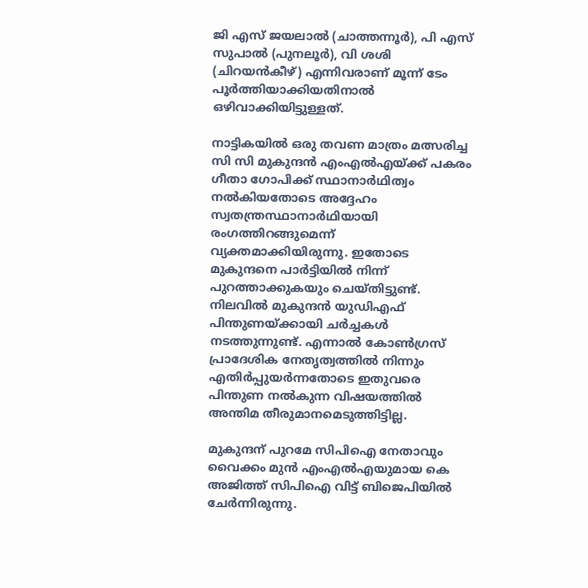ജി എസ് ജയലാൽ (ചാത്തന്നൂർ), പി എസ് സുപാൽ (പുനലൂർ), വി ശശി (ചിറയൻകീഴ്) എന്നിവരാണ് മൂന്ന് ടേം പൂർത്തിയാക്കിയതിനാൽ ഒഴിവാക്കിയിട്ടുള്ളത്.

നാട്ടികയിൽ ഒരു തവണ മാത്രം മത്സരിച്ച സി സി മുകുന്ദൻ എംഎൽഎയ്ക്ക് പകരം ഗീതാ ഗോപിക്ക് സ്ഥാനാർഥിത്വം നൽകിയതോടെ അദ്ദേഹം സ്വതന്ത്രസ്ഥാനാർഥിയായി രംഗത്തിറങ്ങുമെന്ന് വ്യക്തമാക്കിയിരുന്നു. ഇതോടെ മുകുന്ദനെ പാർട്ടിയിൽ നിന്ന് പുറത്താക്കുകയും ചെയ്തിട്ടുണ്ട്. നിലവിൽ മുകുന്ദൻ യുഡിഎഫ് പിന്തുണയ്ക്കായി ചർച്ചകൾ നടത്തുന്നുണ്ട്. എന്നാൽ കോൺഗ്രസ് പ്രാദേശിക നേതൃത്വത്തിൽ നിന്നും എതിർപ്പുയർന്നതോടെ ഇതുവരെ പിന്തുണ നൽകുന്ന വിഷയത്തിൽ അന്തിമ തീരുമാനമെടുത്തിട്ടില്ല.

മുകുന്ദന് പുറമേ സിപിഐ നേതാവും വൈക്കം മുൻ എംഎൽഎയുമായ കെ അജിത്ത് സിപിഐ വിട്ട് ബിജെപിയിൽ ചേർന്നിരുന്നു.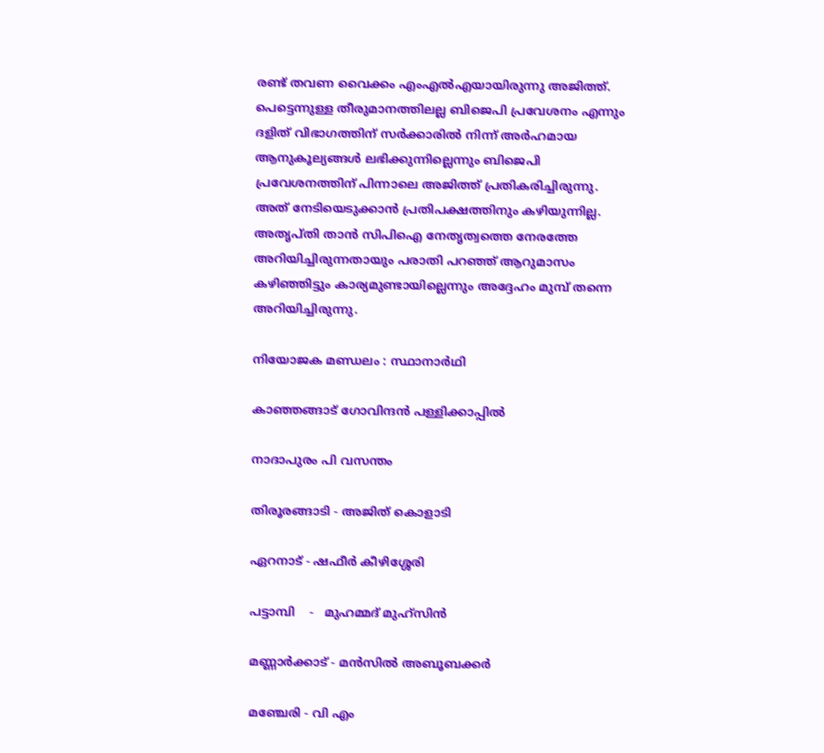രണ്ട് തവണ വൈക്കം എംഎൽഎയായിരുന്നു അജിത്ത്. പെട്ടെന്നുള്ള തീരുമാനത്തിലല്ല ബിജെപി പ്രവേശനം എന്നും ദളിത് വിഭാഗത്തിന് സർക്കാരിൽ നിന്ന് അർഹമായ ആനുകൂല്യങ്ങൾ ലഭിക്കുന്നില്ലെന്നും ബിജെപി പ്രവേശനത്തിന് പിന്നാലെ അജിത്ത് പ്രതികരിച്ചിരുന്നു. അത് നേടിയെടുക്കാൻ പ്രതിപക്ഷത്തിനും കഴിയുന്നില്ല. അതൃപ്തി താൻ സിപിഐ നേതൃത്വത്തെ നേരത്തേ അറിയിച്ചിരുന്നതായും പരാതി പറഞ്ഞ് ആറുമാസം കഴിഞ്ഞിട്ടും കാര്യമുണ്ടായില്ലെന്നും അദ്ദേഹം മുമ്പ് തന്നെ അറിയിച്ചിരുന്നു.

നിയോജക മണ്ഡലം : സ്ഥാനാർഥി

കാഞ്ഞങ്ങാട് ഗോവിന്ദൻ പള്ളിക്കാപ്പിൽ

നാദാപുരം പി വസന്തം

തിരൂരങ്ങാടി - അജിത് കൊളാടി

ഏറനാട് - ഷഫീർ കീഴിശ്ശേരി

പട്ടാമ്പി    -   മുഹമ്മദ് മുഹ്‌സിൻ

മണ്ണാർക്കാട് - മൻസിൽ അബൂബക്കർ

മഞ്ചേരി - വി എം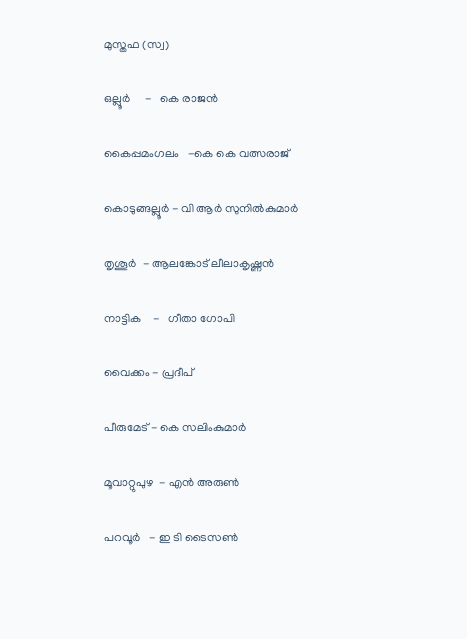മുസ്തഫ (സ്വ)

ഒല്ലൂർ     -   കെ രാജൻ

കൈപ്പമംഗലം   -കെ കെ വത്സരാജ്

കൊടുങ്ങല്ലൂർ - വി ആർ സുനിൽകുമാർ

തൃശൂർ  - ആലങ്കോട് ലീലാകൃഷ്ണൻ

നാട്ടിക    -   ഗീതാ ഗോപി

വൈക്കം - പ്രദീപ്

പീരുമേട് - കെ സലിംകുമാർ

മൂവാറ്റുപുഴ  - എൻ അരുൺ

പറവൂർ   - ഇ ടി ടൈസൺ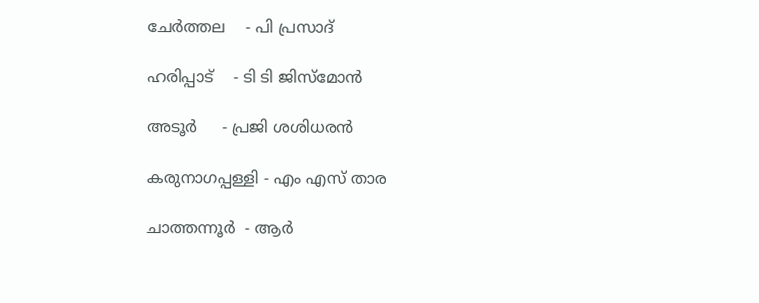ചേർത്തല    - പി പ്രസാദ്

ഹരിപ്പാട്    - ടി ടി ജിസ്‌മോൻ

അടൂർ     - പ്രജി ശശിധരൻ

കരുനാഗപ്പള്ളി - എം എസ് താര

ചാത്തന്നൂർ  - ആർ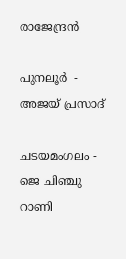രാജേന്ദ്രൻ

പുനലൂർ  - അജയ് പ്രസാദ്

ചടയമംഗലം - ജെ ചിഞ്ചു റാണി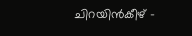ചിറയിൻകീഴ് -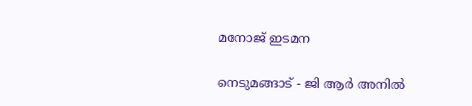മനോജ് ഇടമന

നെടുമങ്ങാട് - ജി ആർ അനിൽ